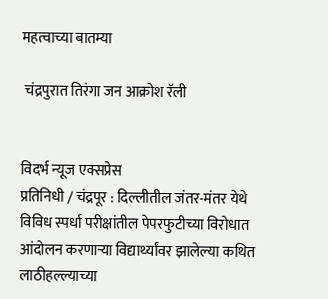महत्वाच्या बातम्या

 चंद्रपुरात तिरंगा जन आक्रोश रॅली


विदर्भ न्यूज एक्सप्रेस
प्रतिनिधी / चंद्रपूर : दिल्लीतील जंतर-मंतर येथे विविध स्पर्धा परीक्षांतील पेपरफुटीच्या विरोधात आंदोलन करणाऱ्या विद्यार्थ्यांवर झालेल्या कथित लाठीहल्ल्याच्या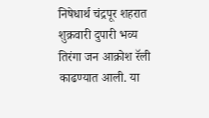निषेधार्थ चंद्रपूर शहरात शुक्रवारी दुपारी भव्य तिरंगा जन आक्रोश रॅली काढण्यात आली. या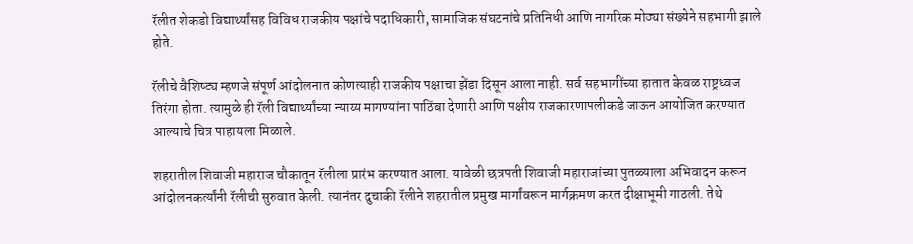रॅलीत शेकडो विद्यार्थ्यांसह विविध राजकीय पक्षांचे पदाधिकारी, सामाजिक संघटनांचे प्रतिनिधी आणि नागरिक मोठ्या संख्येने सहभागी झाले होते.

रॅलीचे वैशिष्ट्य म्हणजे संपूर्ण आंदोलनात कोणत्याही राजकीय पक्षाचा झेंडा दिसून आला नाही. सर्व सहभागींच्या हातात केवळ राष्ट्रध्वज तिरंगा होता. त्यामुळे ही रॅली विद्यार्थ्यांच्या न्याय्य मागण्यांना पाठिंबा देणारी आणि पक्षीय राजकारणापलीकडे जाऊन आयोजित करण्यात आल्याचे चित्र पाहायला मिळाले.

शहरातील शिवाजी महाराज चौकातून रॅलीला प्रारंभ करण्यात आला. यावेळी छत्रपती शिवाजी महाराजांच्या पुतळ्याला अभिवादन करून आंदोलनकर्त्यांनी रॅलीची सुरुवात केली. त्यानंतर दुचाकी रॅलीने शहरातील प्रमुख मार्गांवरून मार्गक्रमण करत दीक्षाभूमी गाठली. तेथे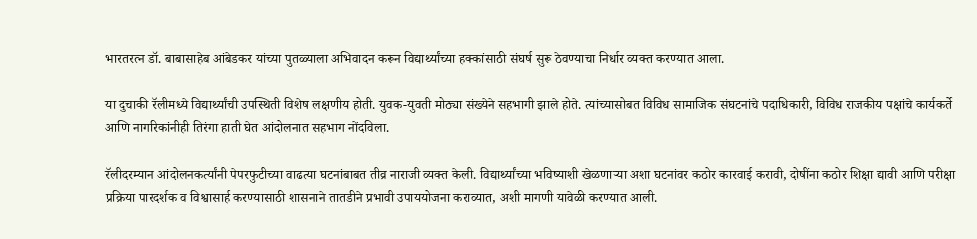भारतरत्न डॉ. बाबासाहेब आंबेडकर यांच्या पुतळ्याला अभिवादन करून विद्यार्थ्यांच्या हक्कांसाठी संघर्ष सुरू ठेवण्याचा निर्धार व्यक्त करण्यात आला.

या दुचाकी रॅलीमध्ये विद्यार्थ्यांची उपस्थिती विशेष लक्षणीय होती. युवक-युवती मोठ्या संख्येने सहभागी झाले होते. त्यांच्यासोबत विविध सामाजिक संघटनांचे पदाधिकारी, विविध राजकीय पक्षांचे कार्यकर्ते आणि नागरिकांनीही तिरंगा हाती घेत आंदोलनात सहभाग नोंदविला.

रॅलीदरम्यान आंदोलनकर्त्यांनी पेपरफुटीच्या वाढत्या घटनांबाबत तीव्र नाराजी व्यक्त केली. विद्यार्थ्यांच्या भविष्याशी खेळणाऱ्या अशा घटनांवर कठोर कारवाई करावी, दोषींना कठोर शिक्षा द्यावी आणि परीक्षा प्रक्रिया पारदर्शक व विश्वासार्ह करण्यासाठी शासनाने तातडीने प्रभावी उपाययोजना कराव्यात, अशी मागणी यावेळी करण्यात आली.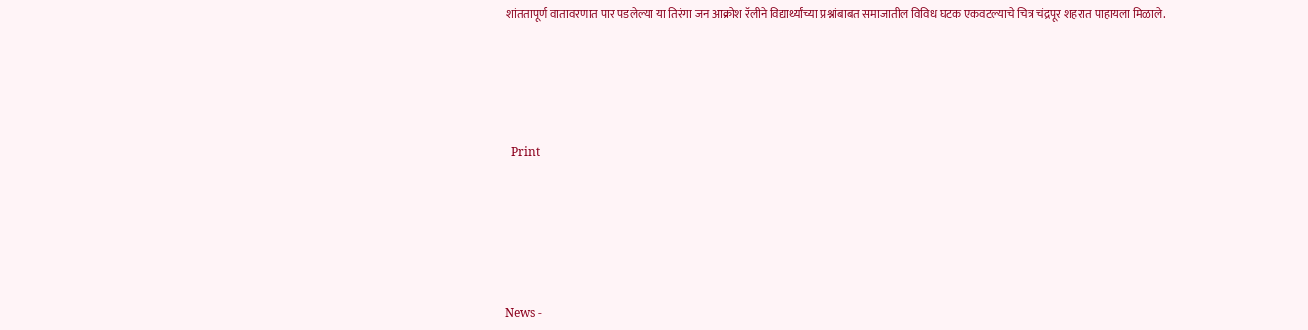शांततापूर्ण वातावरणात पार पडलेल्या या तिरंगा जन आक्रोश रॅलीने विद्यार्थ्यांच्या प्रश्नांबाबत समाजातील विविध घटक एकवटल्याचे चित्र चंद्रपूर शहरात पाहायला मिळाले.





  Print






News -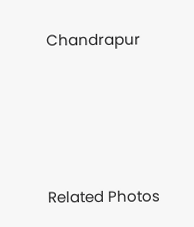Chandrapur




Related Photos